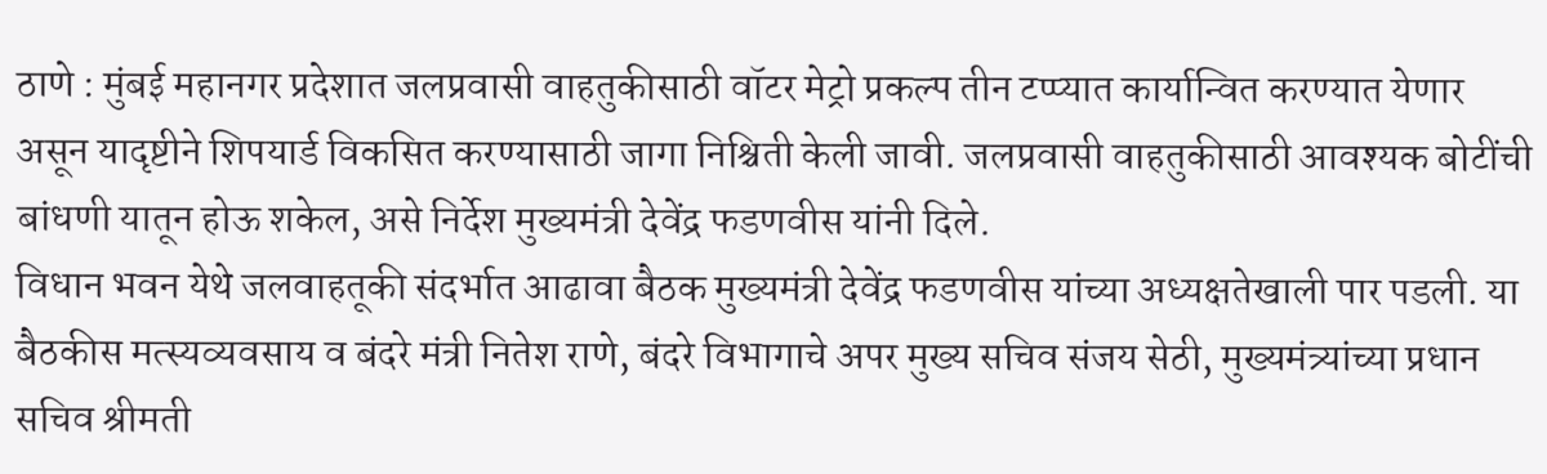ठाणे : मुंबई महानगर प्रदेशात जलप्रवासी वाहतुकीसाठी वॉटर मेट्रो प्रकल्प तीन टप्प्यात कार्यान्वित करण्यात येणार असून यादृष्टीने शिपयार्ड विकसित करण्यासाठी जागा निश्चिती केली जावी. जलप्रवासी वाहतुकीसाठी आवश्यक बोटींची बांधणी यातून होऊ शकेल, असे निर्देश मुख्यमंत्री देवेंद्र फडणवीस यांनी दिले.
विधान भवन येथे जलवाहतूकी संदर्भात आढावा बैठक मुख्यमंत्री देवेंद्र फडणवीस यांच्या अध्यक्षतेखाली पार पडली. या बैठकीस मत्स्यव्यवसाय व बंदरे मंत्री नितेश राणे, बंदरे विभागाचे अपर मुख्य सचिव संजय सेठी, मुख्यमंत्र्यांच्या प्रधान सचिव श्रीमती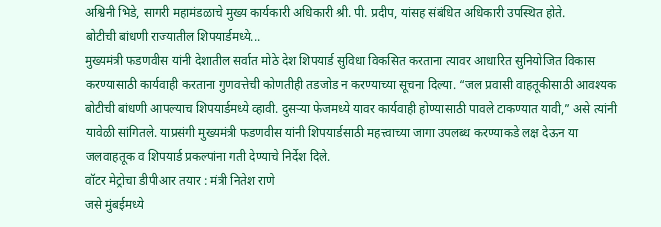अश्विनी भिडे, सागरी महामंडळाचे मुख्य कार्यकारी अधिकारी श्री. पी. प्रदीप, यांसह संबंधित अधिकारी उपस्थित होते.
बोटीची बांधणी राज्यातील शिपयार्डमध्ये...
मुख्यमंत्री फडणवीस यांनी देशातील सर्वात मोठे देश शिपयार्ड सुविधा विकसित करताना त्यावर आधारित सुनियोजित विकास करण्यासाठी कार्यवाही करताना गुणवत्तेची कोणतीही तडजोड न करण्याच्या सूचना दिल्या. “जल प्रवासी वाहतूकीसाठी आवश्यक बोटीची बांधणी आपल्याच शिपयार्डमध्ये व्हावी. दुसऱ्या फेजमध्ये यावर कार्यवाही होण्यासाठी पावले टाकण्यात यावी,” असे त्यांनी यावेळी सांगितले. याप्रसंगी मुख्यमंत्री फडणवीस यांनी शिपयार्डसाठी महत्त्वाच्या जागा उपलब्ध करण्याकडे लक्ष देऊन या जलवाहतूक व शिपयार्ड प्रकल्पांना गती देण्याचे निर्देश दिले.
वॉटर मेट्रोचा डीपीआर तयार : मंत्री नितेश राणे
जसे मुंबईमध्ये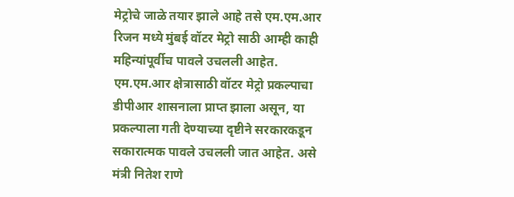मेट्रोचे जाळे तयार झाले आहे तसे एम.एम.आर रिजन मध्ये मुंबई वॉटर मेट्रो साठी आम्ही काही महिन्यांपूर्वीच पावले उचलली आहेत. एम.एम.आर क्षेत्रासाठी वॉटर मेट्रो प्रकल्पाचा डीपीआर शासनाला प्राप्त झाला असून, या प्रकल्पाला गती देण्याच्या दृष्टीने सरकारकडून सकारात्मक पावले उचलली जात आहेत. असे मंत्री नितेश राणे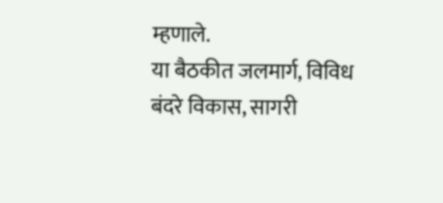म्हणाले.
या बैठकीत जलमार्ग, विविध बंदरे विकास, सागरी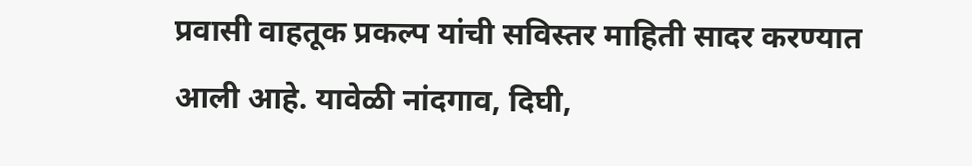प्रवासी वाहतूक प्रकल्प यांची सविस्तर माहिती सादर करण्यात आली आहे. यावेळी नांदगाव, दिघी,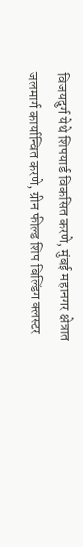विजयदुर्ग येथे शिपयार्ड विकसित करणे, मुंबई महानगर क्षेत्रात जलमार्ग कार्यान्वित करणे, ग्रीन फील्ड शिप बिल्डिंग क्लस्टर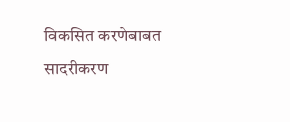विकसित करणेबाबत सादरीकरण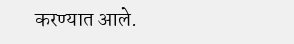करण्यात आले.